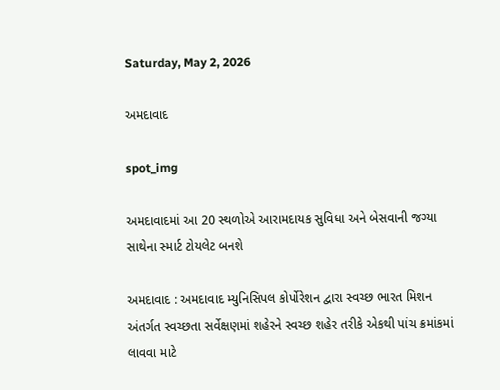Saturday, May 2, 2026

અમદાવાદ

spot_img

અમદાવાદમાં આ 20 સ્થળોએ આરામદાયક સુવિધા અને બેસવાની જગ્યા સાથેના સ્માર્ટ ટોયલેટ બનશે

અમદાવાદ : અમદાવાદ મ્યુનિસિપલ કોર્પોરેશન દ્વારા સ્વચ્છ ભારત મિશન અંતર્ગત સ્વચ્છતા સર્વેક્ષણમાં શહેરને સ્વચ્છ શહેર તરીકે એકથી પાંચ ક્રમાંકમાં લાવવા માટે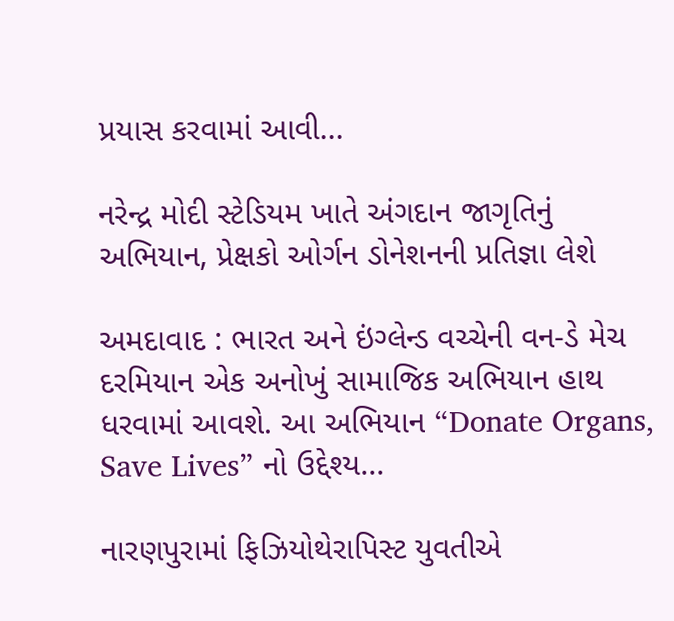પ્રયાસ કરવામાં આવી...

નરેન્દ્ર મોદી સ્ટેડિયમ ખાતે અંગદાન જાગૃતિનું અભિયાન, પ્રેક્ષકો ઓર્ગન ડોનેશનની પ્રતિજ્ઞા લેશે

અમદાવાદ : ભારત અને ઇંગ્લેન્ડ વચ્ચેની વન-ડે મેચ દરમિયાન એક અનોખું સામાજિક અભિયાન હાથ ધરવામાં આવશે. આ અભિયાન “Donate Organs, Save Lives” નો ઉદ્દેશ્ય...

નારણપુરામાં ફિઝિયોથેરાપિસ્ટ યુવતીએ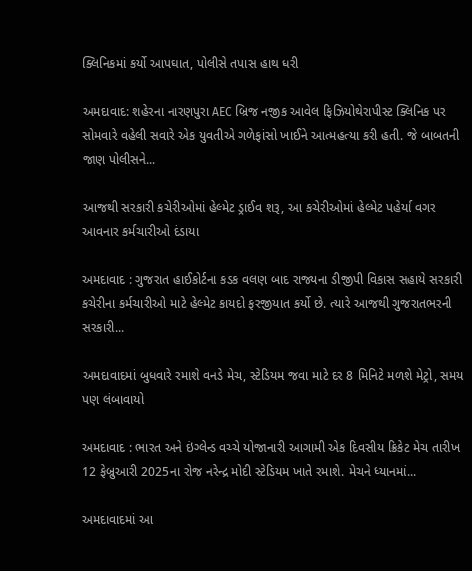ક્લિનિકમાં કર્યો આપઘાત, પોલીસે તપાસ હાથ ધરી

અમદાવાદ: શહેરના નારણપુરા AEC બ્રિજ નજીક આવેલ ફિઝિયોથેરાપીસ્ટ ક્લિનિક પર સોમવારે વહેલી સવારે એક યુવતીએ ગળેફાંસો ખાઈને આત્મહત્યા કરી હતી. જે બાબતની જાણ પોલીસને...

આજથી સરકારી કચેરીઓમાં હેલ્મેટ ડ્રાઈવ શરૂ, આ કચેરીઓમાં હેલ્મેટ પહેર્યા વગર આવનાર કર્મચારીઓ દંડાયા

અમદાવાદ : ગુજરાત હાઈકોર્ટના કડક વલણ બાદ રાજ્યના ડીજીપી વિકાસ સહાયે સરકારી કચેરીના કર્મચારીઓ માટે હેલ્મેટ કાયદો ફરજીયાત કર્યો છે. ત્યારે આજથી ગુજરાતભરની સરકારી...

અમદાવાદમાં બુધવારે રમાશે વનડે મેચ, સ્ટેડિયમ જવા માટે દર 8 મિનિટે મળશે મેટ્રો, સમય પણ લંબાવાયો

અમદાવાદ : ભારત અને ઇંગ્લેન્ડ વચ્ચે યોજાનારી આગામી એક દિવસીય ક્રિકેટ મેચ તારીખ 12 ફેબ્રુઆરી 2025ના રોજ નરેન્દ્ર મોદી સ્ટેડિયમ ખાતે રમાશે. મેચને ધ્યાનમાં...

અમદાવાદમાં આ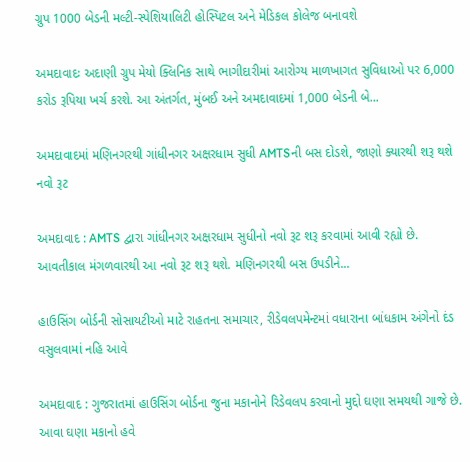ગ્રુપ 1000 બેડની મલ્ટી-સ્પેશિયાલિટી હોસ્પિટલ અને મેડિકલ કોલેજ બનાવશે

અમદાવાદઃ અદાણી ગ્રુપ મેયો ક્લિનિક સાથે ભાગીદારીમાં આરોગ્ય માળખાગત સુવિધાઓ પર 6,000 કરોડ રૂપિયા ખર્ચ કરશે. આ અંતર્ગત, મુંબઈ અને અમદાવાદમાં 1,000 બેડની બે...

અમદાવાદમાં મણિનગરથી ગાંધીનગર અક્ષરધામ સુધી AMTSની બસ દોડશે, જાણો ક્યારથી શરૂ થશે નવો રૂટ

અમદાવાદ : AMTS દ્વારા ગાંધીનગર અક્ષરધામ સુધીનો નવો રૂટ શરૂ કરવામાં આવી રહ્યો છે. આવતીકાલ મંગળવારથી આ નવો રૂટ શરૂ થશે. મણિનગરથી બસ ઉપડીને...

હાઉસિંગ બોર્ડની સોસાયટીઓ માટે રાહતના સમાચાર, રીડેવલપમેન્ટમાં વધારાના બાંધકામ અંગેનો દંડ વસુલવામાં નહિ આવે

અમદાવાદ : ગુજરાતમાં હાઉસિંગ બોર્ડના જુના મકાનોને રિડેવલપ કરવાનો મુદ્દો ઘણા સમયથી ગાજે છે. આવા ઘણા મકાનો હવે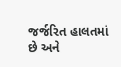જર્જરિત હાલતમાં છે અને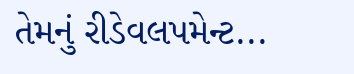તેમનું રીડેવલપમેન્ટ...